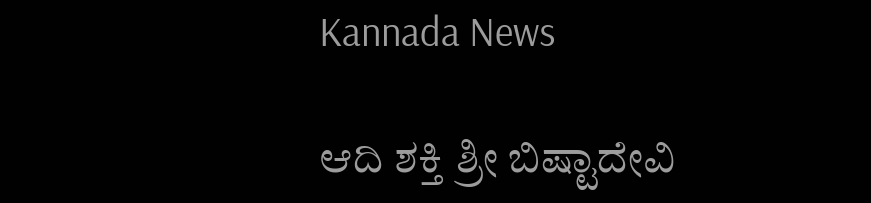Kannada News

ಆದಿ ಶಕ್ತಿ ಶ್ರೀ ಬಿಷ್ಟಾದೇವಿ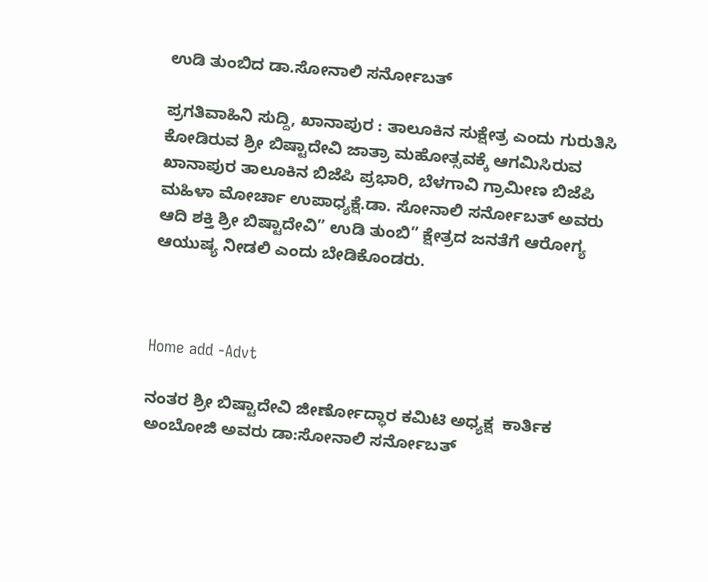ಉಡಿ ತುಂಬಿದ ಡಾ.ಸೋನಾಲಿ ಸರ್ನೋಬತ್

ಪ್ರಗತಿವಾಹಿನಿ ಸುದ್ದಿ, ಖಾನಾಪುರ : ತಾಲೂಕಿನ ಸುಕ್ಷೇತ್ರ ಎಂದು ಗುರುತಿಸಿ ಕೋಡಿರುವ ಶ್ರೀ ಬಿಷ್ಟಾದೇವಿ ಜಾತ್ರಾ ಮಹೋತ್ಸವಕ್ಕೆ ಆಗಮಿಸಿರುವ ಖಾನಾಪುರ ತಾಲೂಕಿನ ಬಿಜೆಪಿ ಪ್ರಭಾರಿ, ಬೆಳಗಾವಿ ಗ್ರಾಮೀಣ ಬಿಜೆಪಿ ಮಹಿಳಾ ಮೋರ್ಚಾ ಉಪಾಧ್ಯಕ್ಷೆ.ಡಾ. ಸೋನಾಲಿ ಸರ್ನೋಬತ್ ಅವರು  ಆದಿ ಶಕ್ತಿ ಶ್ರೀ ಬಿಷ್ಟಾದೇವಿ” ಉಡಿ ತುಂಬಿ” ಕ್ಷೇತ್ರದ ಜನತೆಗೆ ಆರೋಗ್ಯ ಆಯುಷ್ಯ ನೀಡಲಿ ಎಂದು ಬೇಡಿಕೊಂಡರು.



Home add -Advt

ನಂತರ ಶ್ರೀ ಬಿಷ್ಟಾದೇವಿ ಜೀರ್ಣೋದ್ಧಾರ ಕಮಿಟಿ ಅಧ್ಯಕ್ಷ  ಕಾರ್ತಿಕ ಅಂಬೋಜಿ ಅವರು ಡಾ:ಸೋನಾಲಿ ಸರ್ನೋಬತ್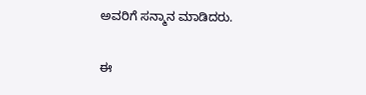ಅವರಿಗೆ ಸನ್ಮಾನ ಮಾಡಿದರು.

ಈ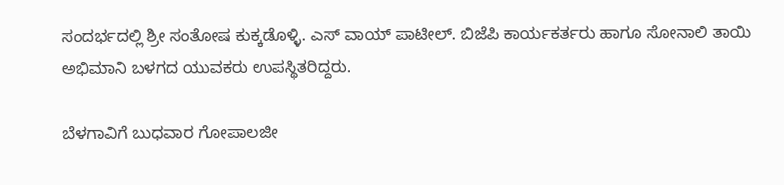ಸಂದರ್ಭದಲ್ಲಿ ಶ್ರೀ ಸಂತೋಷ ಕುಕ್ಕಡೊಳ್ಳಿ. ಎಸ್ ವಾಯ್ ಪಾಟೀಲ್. ಬಿಜೆಪಿ ಕಾರ್ಯಕರ್ತರು ಹಾಗೂ ಸೋನಾಲಿ ತಾಯಿ ಅಭಿಮಾನಿ ಬಳಗದ ಯುವಕರು ಉಪಸ್ಥಿತರಿದ್ದರು.

ಬೆಳಗಾವಿಗೆ ಬುಧವಾರ ಗೋಪಾಲಜೀ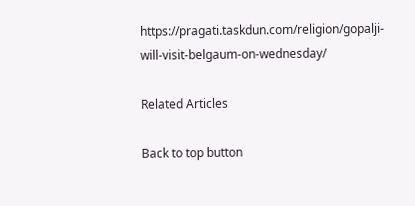https://pragati.taskdun.com/religion/gopalji-will-visit-belgaum-on-wednesday/

Related Articles

Back to top button